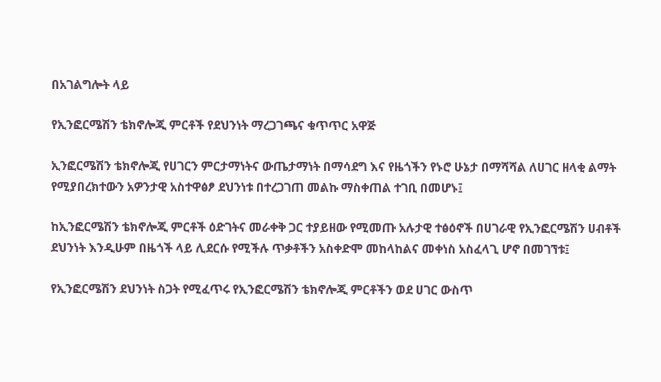በአገልግሎት ላይ

የኢንፎርሜሽን ቴክኖሎጂ ምርቶች የደህንነት ማረጋገጫና ቁጥጥር አዋጅ

ኢንፎርሜሽን ቴክኖሎጂ የሀገርን ምርታማነትና ውጤታማነት በማሳደግ እና የዜጎችን የኑሮ ሁኔታ በማሻሻል ለሀገር ዘላቂ ልማት የሚያበረክተውን አዎንታዊ አስተዋፅፆ ደህንነቱ በተረጋገጠ መልኩ ማስቀጠል ተገቢ በመሆኑ፤

ከኢንፎርሜሽን ቴክኖሎጂ ምርቶች ዕድገትና መራቀቅ ጋር ተያይዘው የሚመጡ አሉታዊ ተፅዕኖች በሀገራዊ የኢንፎርሜሽን ሀብቶች ደህንነት እንዲሁም በዜጎች ላይ ሊደርሱ የሚችሉ ጥቃቶችን አስቀድሞ መከላከልና መቀነስ አስፈላጊ ሆኖ በመገኘቱ፤

የኢንፎርሜሽን ደህንነት ስጋት የሚፈጥሩ የኢንፎርሜሽን ቴክኖሎጂ ምርቶችን ወደ ሀገር ውስጥ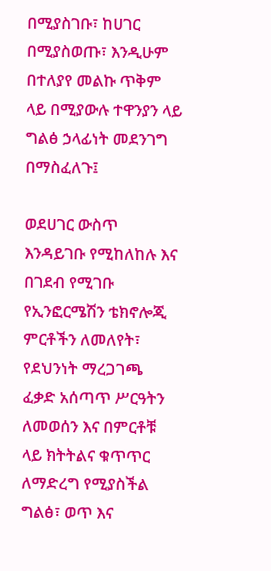በሚያስገቡ፣ ከሀገር በሚያስወጡ፣ እንዲሁም በተለያየ መልኩ ጥቅም ላይ በሚያውሉ ተዋንያን ላይ ግልፅ ኃላፊነት መደንገግ በማስፈለጉ፤

ወደሀገር ውስጥ እንዳይገቡ የሚከለከሉ እና በገደብ የሚገቡ የኢንፎርሜሽን ቴክኖሎጂ ምርቶችን ለመለየት፣ የደህንነት ማረጋገጫ ፈቃድ አሰጣጥ ሥርዓትን ለመወሰን እና በምርቶቹ ላይ ክትትልና ቁጥጥር ለማድረግ የሚያስችል ግልፅ፣ ወጥ እና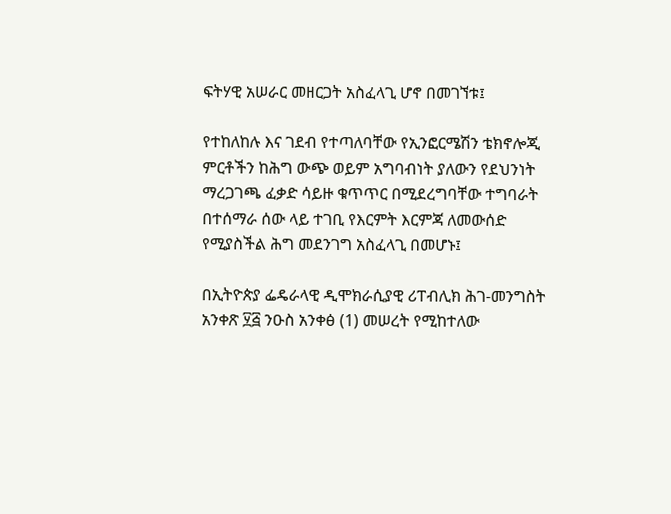ፍትሃዊ አሠራር መዘርጋት አስፈላጊ ሆኖ በመገኘቱ፤

የተከለከሉ እና ገደብ የተጣለባቸው የኢንፎርሜሽን ቴክኖሎጂ ምርቶችን ከሕግ ውጭ ወይም አግባብነት ያለውን የደህንነት ማረጋገጫ ፈቃድ ሳይዙ ቁጥጥር በሚደረግባቸው ተግባራት በተሰማራ ሰው ላይ ተገቢ የእርምት እርምጃ ለመውሰድ የሚያስችል ሕግ መደንገግ አስፈላጊ በመሆኑ፤

በኢትዮጵያ ፌዴራላዊ ዲሞክራሲያዊ ሪፐብሊክ ሕገ-መንግስት አንቀጽ ፶፭ ንዑስ አንቀፅ (1) መሠረት የሚከተለው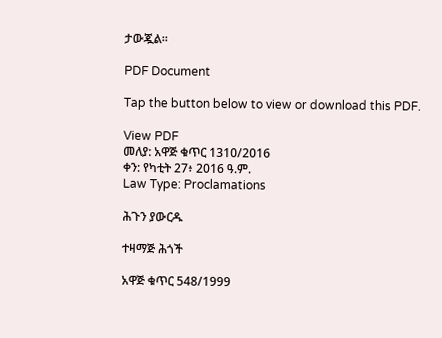ታውጇል።

PDF Document

Tap the button below to view or download this PDF.

View PDF
መለያ: አዋጅ ቁጥር 1310/2016
ቀን: የካቲት 27፥ 2016 ዓ.ም.
Law Type: Proclamations

ሕጉን ያውርዱ

ተዛማጅ ሕጎች

አዋጅ ቁጥር 548/1999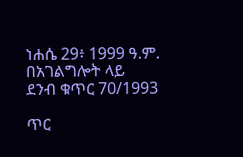ነሐሴ 29፥ 1999 ዓ.ም.
በአገልግሎት ላይ
ደንብ ቁጥር 70/1993

ጥር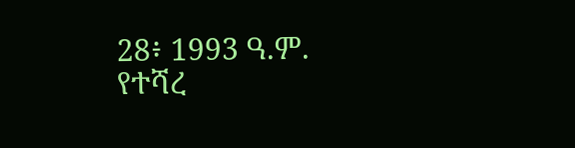28፥ 1993 ዓ.ም.
የተሻረ